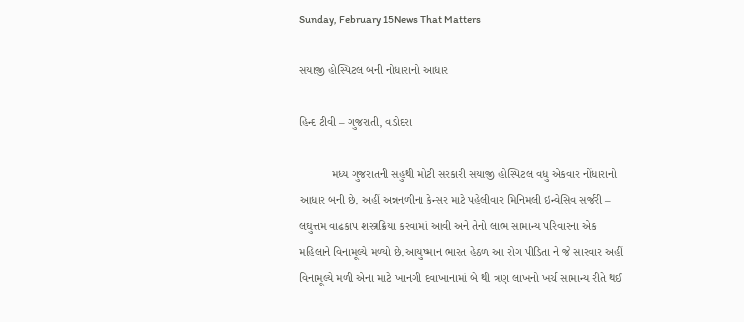Sunday, February 15News That Matters

સયાજી હોસ્પિટલ બની નોધારાનો આધાર

હિન્દ ટીવી – ગુજરાતી, વડોદરા

          મધ્ય ગુજરાતની સહુથી મોટી સરકારી સયાજી હોસ્પિટલ વધુ એકવાર નોંધારાનો આધાર બની છે. અહીં અન્નનળીના કેન્સર માટે પહેલીવાર મિનિમલી ઇન્વેસિવ સર્જરી – લઘુત્તમ વાઢકાપ શસ્ત્રક્રિયા કરવામાં આવી અને તેનો લાભ સામાન્ય પરિવારના એક મહિલાને વિનામૂલ્યે મળ્યો છે.આયુષ્માન ભારત હેઠળ આ રોગ પીડિતા ને જે સારવાર અહીં વિનામૂલ્યે મળી એના માટે ખાનગી દવાખાનામાં બે થી ત્રણ લાખનો ખર્ચ સામાન્ય રીતે થઈ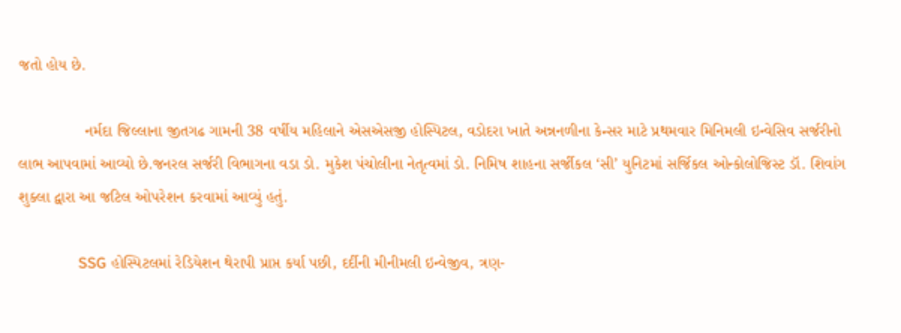જતો હોય છે.

               નર્મદા જિલ્લાના જીતગઢ ગામની 38 વર્ષીય મહિલાને એસએસજી હોસ્પિટલ, વડોદરા ખાતે અન્નનળીના કેન્સર માટે પ્રથમવાર મિનિમલી ઇન્વેસિવ સર્જરીનો લાભ આપવામાં આવ્યો છે.જનરલ સર્જરી વિભાગના વડા ડો. મુકેશ પંચોલીના નેતૃત્વમાં ડો. નિમિષ શાહના સર્જીકલ ‘સી’ યુનિટમાં સર્જિકલ ઓન્કોલોજિસ્ટ ડૉ. શિવાંગ શુક્લા દ્વારા આ જટિલ ઓપરેશન કરવામાં આવ્યું હતું.

               SSG હોસ્પિટલમાં રેડિયેશન થેરાપી પ્રાપ્ત કર્યા પછી, દર્દીની મીનીમલી ઇન્વેજીવ, ત્રણ-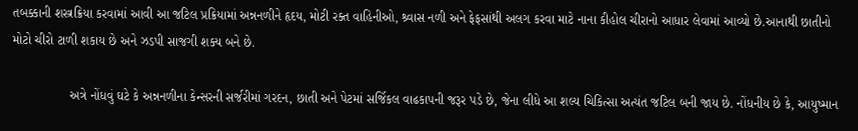તબક્કાની શસ્ત્રક્રિયા કરવામાં આવી આ જટિલ પ્રક્રિયામાં અન્નનળીને હૃદય, મોટી રક્ત વાહિનીઓ, શ્ર્વાસ નળી અને ફેફસાંથી અલગ કરવા માટે નાના કીહોલ ચીરાનો આધાર લેવામાં આવ્યો છે.આનાથી છાતીનો મોટો ચીરો ટાળી શકાય છે અને ઝડપી સાજગી શક્ય બને છે.

                અત્રે નોંધવું ઘટે કે અન્નનળીના કેન્સરની સર્જરીમાં ગરદન, છાતી અને પેટમાં સર્જિકલ વાઢકાપની જરૂર પડે છે, જેના લીધે આ શલ્ય ચિકિત્સા અત્યંત જટિલ બની જાય છે. નોંધનીય છે કે, આયુષ્માન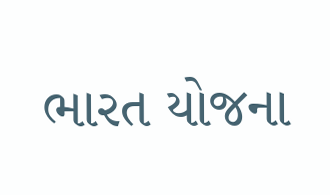ભારત યોજના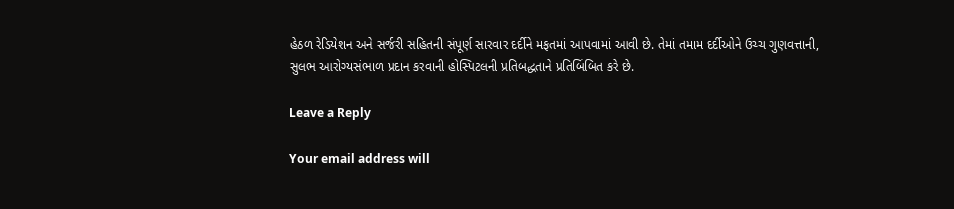હેઠળ રેડિયેશન અને સર્જરી સહિતની સંપૂર્ણ સારવાર દર્દીને મફતમાં આપવામાં આવી છે. તેમાં તમામ દર્દીઓને ઉચ્ચ ગુણવત્તાની, સુલભ આરોગ્યસંભાળ પ્રદાન કરવાની હોસ્પિટલની પ્રતિબદ્ધતાને પ્રતિબિંબિત કરે છે.

Leave a Reply

Your email address will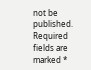not be published. Required fields are marked *